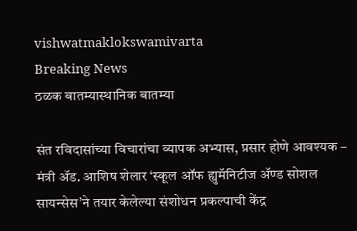vishwatmaklokswamivarta
Breaking News
ठळक बातम्यास्थानिक बातम्या

संत रविदासांच्या विचारांचा व्यापक अभ्यास, प्रसार होणे आवश्यक – मंत्री ॲड. आशिष शेलार ‘स्कूल ऑफ ह्युमॅनिटीज ॲण्ड सोशल सायन्सेस’ने तयार केलेल्या संशोधन प्रकल्पाची केंद्र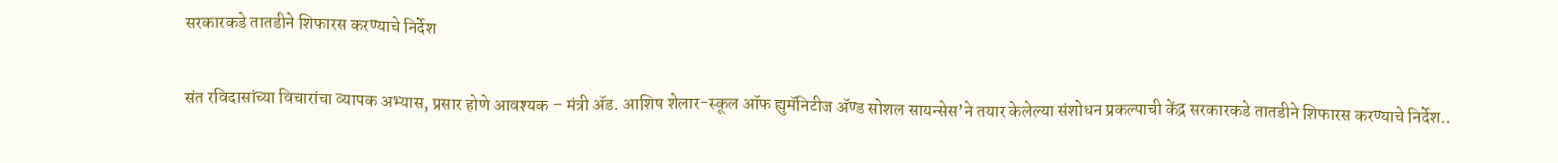सरकारकडे तातडीने शिफारस करण्याचे निर्देश

संत रविदासांच्या विचारांचा व्यापक अभ्यास, प्रसार होणे आवश्यक – मंत्री ॲड. आशिष शेलार-स्कूल ऑफ ह्युमॅनिटीज ॲण्ड सोशल सायन्सेस’ने तयार केलेल्या संशोधन प्रकल्पाची केंद्र सरकारकडे तातडीने शिफारस करण्याचे निर्देश..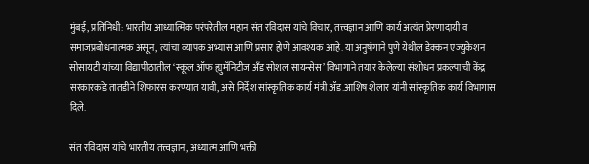मुंबई, प्रतिनिधी: भारतीय आध्यात्मिक परंपरेतील महान संत रविदास यांचे विचार, तत्त्वज्ञान आणि कार्य अत्यंत प्रेरणादायी व समाजप्रबोधनात्मक असून, त्यांचा व्यापक अभ्यास आणि प्रसार होणे आवश्यक आहे. या अनुषंगाने पुणे येथील डेक्कन एज्युकेशन सोसायटी यांच्या विद्यापीठातील ‘स्कूल ऑफ ह्युमॅनिटीज अँड सोशल सायन्सेस’ विभागाने तयार केलेल्या संशोधन प्रकल्पाची केंद्र सरकारकडे तातडीने शिफारस करण्यात यावी, असे निर्देश सांस्कृतिक कार्य मंत्री ॲड.आशिष शेलार यांनी सांस्कृतिक कार्य विभागास दिले.

संत रविदास यांचे भारतीय तत्त्वज्ञान, अध्यात्म आणि भक्ती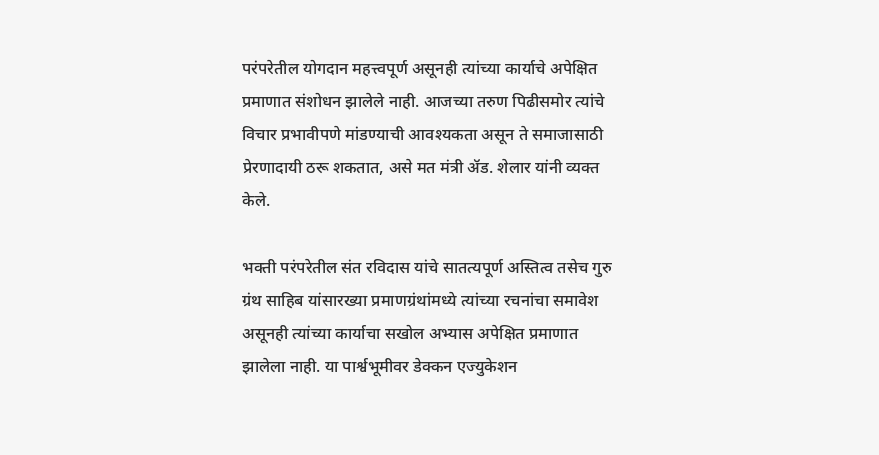परंपरेतील योगदान महत्त्वपूर्ण असूनही त्यांच्या कार्याचे अपेक्षित प्रमाणात संशोधन झालेले नाही. आजच्या तरुण पिढीसमोर त्यांचे विचार प्रभावीपणे मांडण्याची आवश्यकता असून ते समाजासाठी प्रेरणादायी ठरू शकतात, असे मत मंत्री ॲड. शेलार यांनी व्यक्त केले.

भक्ती परंपरेतील संत रविदास यांचे सातत्यपूर्ण अस्तित्व तसेच गुरु ग्रंथ साहिब यांसारख्या प्रमाणग्रंथांमध्ये त्यांच्या रचनांचा समावेश असूनही त्यांच्या कार्याचा सखोल अभ्यास अपेक्षित प्रमाणात झालेला नाही. या पार्श्वभूमीवर डेक्कन एज्युकेशन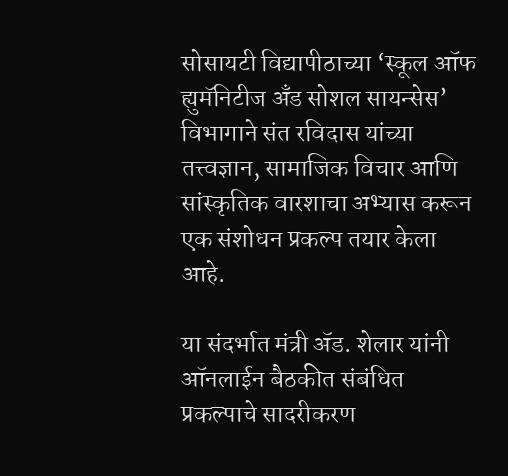सोसायटी विद्यापीठाच्या ‘स्कूल ऑफ ह्युमॅनिटीज अँड सोशल सायन्सेस’ विभागाने संत रविदास यांच्या तत्त्वज्ञान, सामाजिक विचार आणि सांस्कृतिक वारशाचा अभ्यास करून एक संशोधन प्रकल्प तयार केला आहे.

या संदर्भात मंत्री ॲड. शेलार यांनी ऑनलाईन बैठकीत संबंधित प्रकल्पाचे सादरीकरण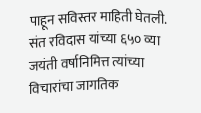पाहून सविस्तर माहिती घेतली. संत रविदास यांच्या ६५० व्या जयंती वर्षानिमित्त त्यांच्या विचारांचा जागतिक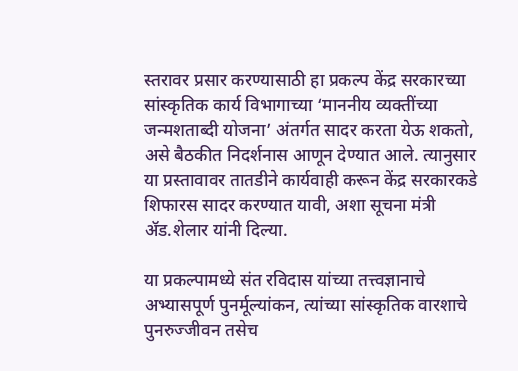स्तरावर प्रसार करण्यासाठी हा प्रकल्प केंद्र सरकारच्या सांस्कृतिक कार्य विभागाच्या ‘माननीय व्यक्तींच्या जन्मशताब्दी योजना’ अंतर्गत सादर करता येऊ शकतो, असे बैठकीत निदर्शनास आणून देण्यात आले. त्यानुसार या प्रस्तावावर तातडीने कार्यवाही करून केंद्र सरकारकडे शिफारस सादर करण्यात यावी, अशा सूचना मंत्री ॲड.शेलार यांनी दिल्या.

या प्रकल्पामध्ये संत रविदास यांच्या तत्त्वज्ञानाचे अभ्यासपूर्ण पुनर्मूल्यांकन, त्यांच्या सांस्कृतिक वारशाचे पुनरुज्जीवन तसेच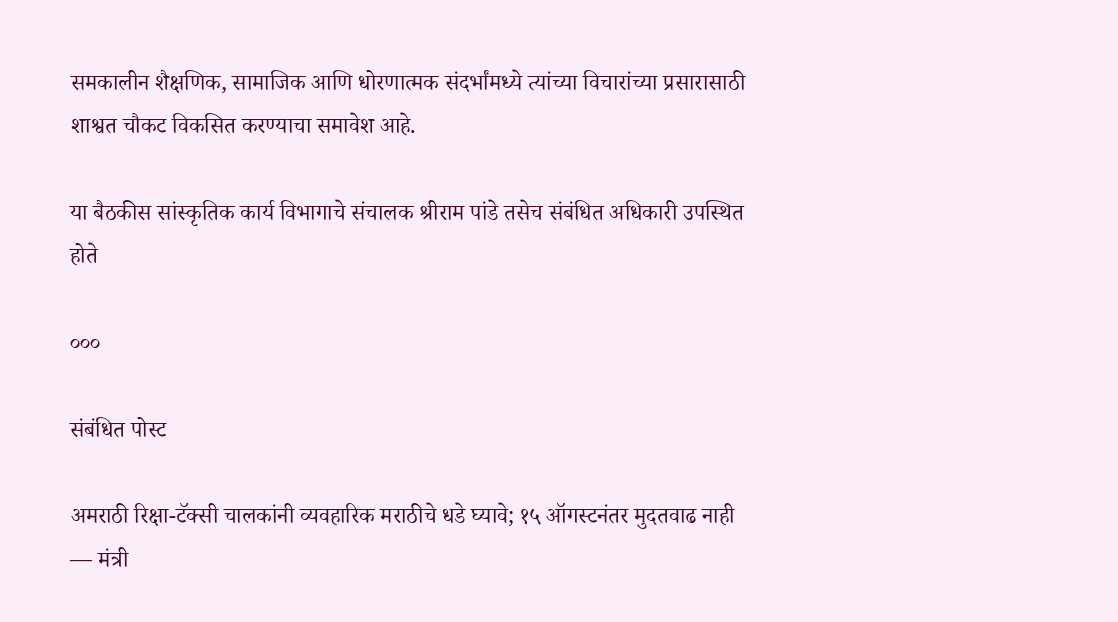समकालीन शैक्षणिक, सामाजिक आणि धोरणात्मक संदर्भांमध्ये त्यांच्या विचारांच्या प्रसारासाठी शाश्वत चौकट विकसित करण्याचा समावेश आहे.

या बैठकीस सांस्कृतिक कार्य विभागाचे संचालक श्रीराम पांडे तसेच संबंधित अधिकारी उपस्थित होते

०००

संबंधित पोस्ट

अमराठी रिक्षा-टॅक्सी चालकांनी व्यवहारिक मराठीचे धडे घ्यावे; १५ ऑगस्टनंतर मुदतवाढ नाही — मंत्री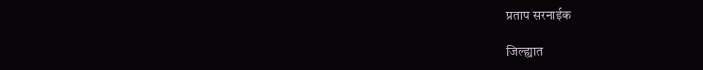प्रताप सरनाईक

जिल्ह्यात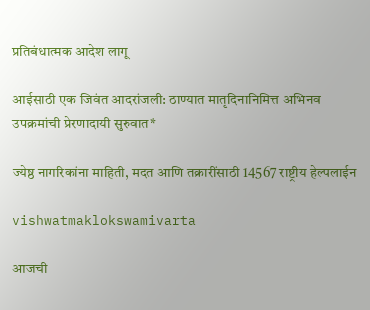प्रतिबंधात्मक आदेश लागू

आईसाठी एक जिवंत आदरांजली: ठाण्यात मातृदिनानिमित्त अभिनव उपक्रमांची प्रेरणादायी सुरुवात*

ज्येष्ठ नागरिकांना माहिती, मदत आणि तक्रारींसाठी 14567 राष्ट्रीय हेल्पलाईन

vishwatmaklokswamivarta

आजची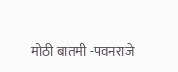मोठी बातमी -पवनराजे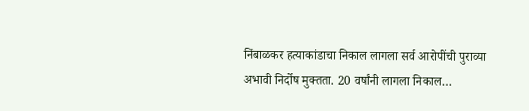निंबाळकर हत्याकांडाचा निकाल लागला सर्व आरोपींची पुराव्या अभावी निर्दोष मुक्तता. 20 वर्षांनी लागला निकाल…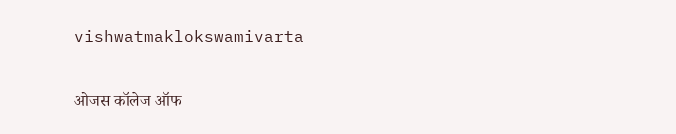vishwatmaklokswamivarta

ओजस कॉलेज ऑफ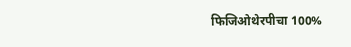फिजिओथेरपीचा 100%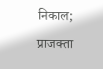निकाल; प्राजक्ता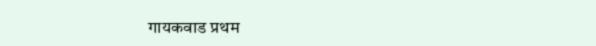गायकवाड प्रथम